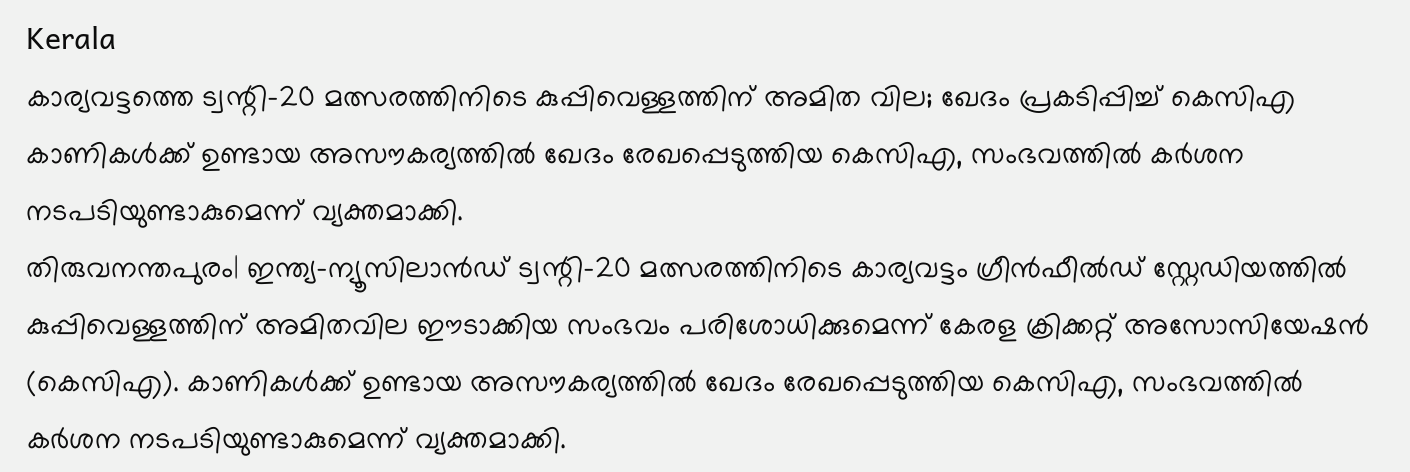Kerala
കാര്യവട്ടത്തെ ട്വന്റി-20 മത്സരത്തിനിടെ കുപ്പിവെള്ളത്തിന് അമിത വില; ഖേദം പ്രകടിപ്പിച്ച് കെസിഎ
കാണികൾക്ക് ഉണ്ടായ അസൗകര്യത്തിൽ ഖേദം രേഖപ്പെടുത്തിയ കെസിഎ, സംഭവത്തിൽ കർശന നടപടിയുണ്ടാകുമെന്ന് വ്യക്തമാക്കി.
തിരുവനന്തപുരം| ഇന്ത്യ–ന്യൂസിലാൻഡ് ട്വന്റി–20 മത്സരത്തിനിടെ കാര്യവട്ടം ഗ്രീൻഫീൽഡ് സ്റ്റേഡിയത്തിൽ കുപ്പിവെള്ളത്തിന് അമിതവില ഈടാക്കിയ സംഭവം പരിശോധിക്കുമെന്ന് കേരള ക്രിക്കറ്റ് അസോസിയേഷൻ (കെസിഎ). കാണികൾക്ക് ഉണ്ടായ അസൗകര്യത്തിൽ ഖേദം രേഖപ്പെടുത്തിയ കെസിഎ, സംഭവത്തിൽ കർശന നടപടിയുണ്ടാകുമെന്ന് വ്യക്തമാക്കി.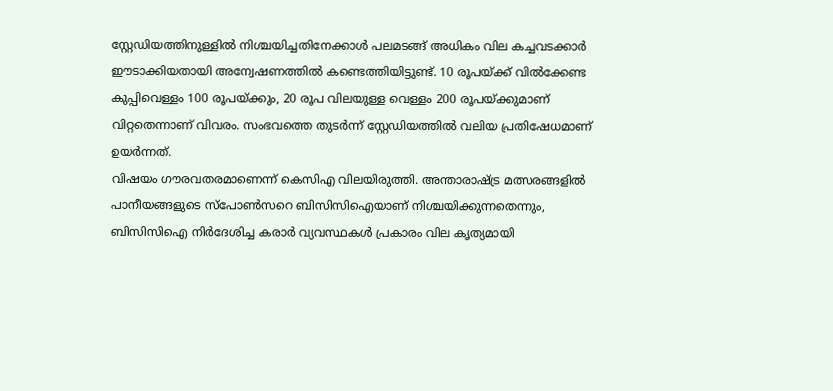സ്റ്റേഡിയത്തിനുള്ളിൽ നിശ്ചയിച്ചതിനേക്കാൾ പലമടങ്ങ് അധികം വില കച്ചവടക്കാർ ഈടാക്കിയതായി അന്വേഷണത്തിൽ കണ്ടെത്തിയിട്ടുണ്ട്. 10 രൂപയ്ക്ക് വിൽക്കേണ്ട കുപ്പിവെള്ളം 100 രൂപയ്ക്കും, 20 രൂപ വിലയുള്ള വെള്ളം 200 രൂപയ്ക്കുമാണ് വിറ്റതെന്നാണ് വിവരം. സംഭവത്തെ തുടർന്ന് സ്റ്റേഡിയത്തിൽ വലിയ പ്രതിഷേധമാണ് ഉയർന്നത്.
വിഷയം ഗൗരവതരമാണെന്ന് കെസിഎ വിലയിരുത്തി. അന്താരാഷ്ട്ര മത്സരങ്ങളിൽ പാനീയങ്ങളുടെ സ്പോൺസറെ ബിസിസിഐയാണ് നിശ്ചയിക്കുന്നതെന്നും, ബിസിസിഐ നിർദേശിച്ച കരാർ വ്യവസ്ഥകൾ പ്രകാരം വില കൃത്യമായി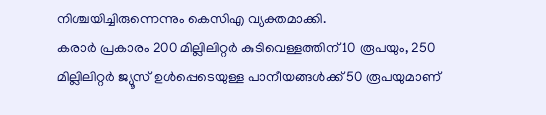നിശ്ചയിച്ചിരുന്നെന്നും കെസിഎ വ്യക്തമാക്കി.
കരാർ പ്രകാരം 200 മില്ലിലിറ്റർ കുടിവെള്ളത്തിന് 10 രൂപയും, 250 മില്ലിലിറ്റർ ജ്യൂസ് ഉൾപ്പെടെയുള്ള പാനീയങ്ങൾക്ക് 50 രൂപയുമാണ്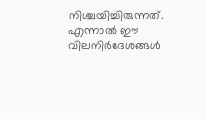നിശ്ചയിച്ചിരുന്നത്. എന്നാൽ ഈ വിലനിർദേശങ്ങൾ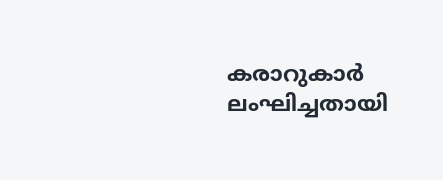കരാറുകാർ ലംഘിച്ചതായി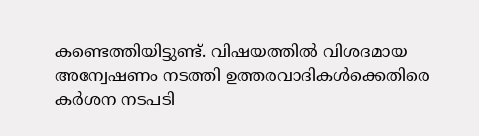കണ്ടെത്തിയിട്ടുണ്ട്. വിഷയത്തിൽ വിശദമായ അന്വേഷണം നടത്തി ഉത്തരവാദികൾക്കെതിരെ കർശന നടപടി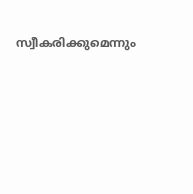സ്വീകരിക്കുമെന്നും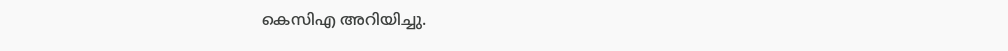കെസിഎ അറിയിച്ചു.